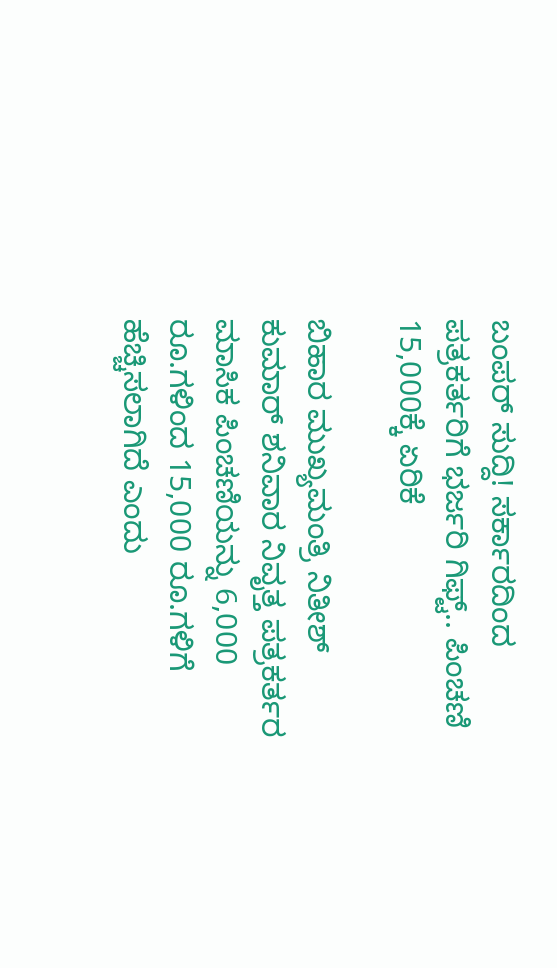ಬಂಪರ್ ಸುದ್ದಿ! ಸರ್ಕಾರದಿಂದ ಪತ್ರಕರ್ತರಿಗೆ ಭರ್ಜರಿ ಗಿಫ್ಟ್.. ಪಿಂಚಣಿ 15,000ಕ್ಕೆ ಏರಿಕೆ

ಬಿಹಾರ ಮುಖ್ಯಮಂತ್ರಿ ನಿತೀಶ್ ಕುಮಾರ್ ಶನಿವಾರ ನಿವೃತ್ತ ಪತ್ರಕರ್ತರ ಮಾಸಿಕ ಪಿಂಚಣಿಯನ್ನು 6,000 ರೂ.ಗಳಿಂದ 15,000 ರೂ.ಗಳಿಗೆ ಹೆಚ್ಚಿಸಲಾಗಿದೆ ಎಂದು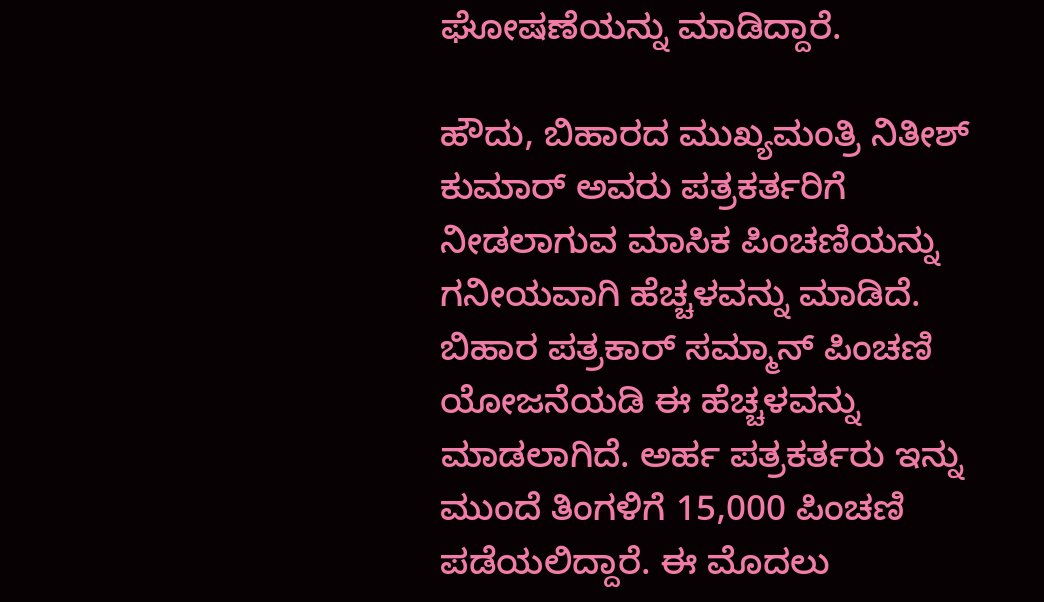ಘೋಷಣೆಯನ್ನು ಮಾಡಿದ್ದಾರೆ.

ಹೌದು, ಬಿಹಾರದ ಮುಖ್ಯಮಂತ್ರಿ ನಿತೀಶ್ ಕುಮಾರ್ ಅವರು ಪತ್ರಕರ್ತರಿಗೆ ನೀಡಲಾಗುವ ಮಾಸಿಕ ಪಿಂಚಣಿಯನ್ನು ಗನೀಯವಾಗಿ ಹೆಚ್ಚಳವನ್ನು ಮಾಡಿದೆ. ಬಿಹಾರ ಪತ್ರಕಾರ್ ಸಮ್ಮಾನ್ ಪಿಂಚಣಿ ಯೋಜನೆಯಡಿ ಈ ಹೆಚ್ಚಳವನ್ನು ಮಾಡಲಾಗಿದೆ. ಅರ್ಹ ಪತ್ರಕರ್ತರು ಇನ್ನು ಮುಂದೆ ತಿಂಗಳಿಗೆ 15,000 ಪಿಂಚಣಿ ಪಡೆಯಲಿದ್ದಾರೆ. ಈ ಮೊದಲು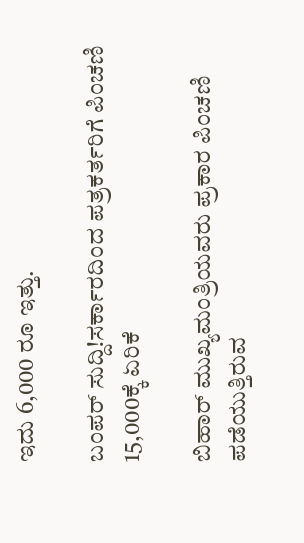ಇದು 6,000 ರೂ ಇತ್ತು.

ಬಂಪರ್ ಸುದ್ದಿ!ಸರ್ಕಾರದಿಂದ ಪತ್ರಕರ್ತರಿಗೆ ಪಿಂಚಣಿ 15,000ಕ್ಕೆ ಏರಿಕೆ

ಬಿಹಾರ್ ಮುಖ್ಯಮಂತ್ರಿಯವರು ಪ್ರಕಾರ ಪಿಂಚಣಿ ಪಡೆಯುತ್ತಿರುವ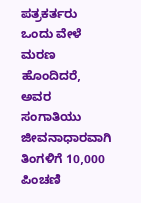ಪತ್ರಕರ್ತರು ಒಂದು ವೇಳೆ ಮರಣ ಹೊಂದಿದರೆ, ಅವರ ಸಂಗಾತಿಯು ಜೀವನಾಧಾರವಾಗಿ ತಿಂಗಳಿಗೆ 10,000 ಪಿಂಚಣಿ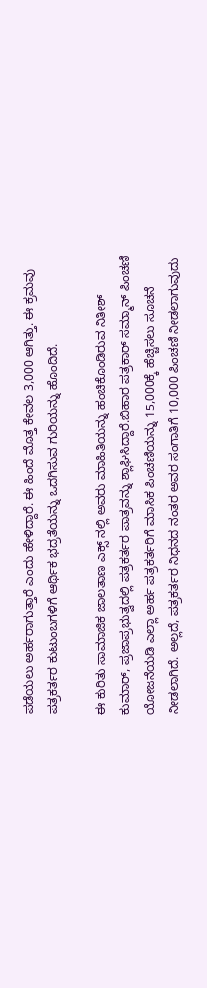ಪಡೆಯಲು ಅರ್ಹರಾಗುತ್ತಾರೆ ಎಂದು ಹೇಳಿದ್ದಾರೆ. ಈ ಹಿಂದೆ ಮೊತ್ತ ಕೇವಲ 3,000 ಆಗಿತ್ತು. ಈ ಕ್ರಮವು ಪತ್ರಕರ್ತರ ಕುಟುಂಬಗಳಿಗೆ ಆರ್ಥಿಕ ಭದ್ರತೆಯನ್ನು ಒದಗಿಸುವ ಗುರಿಯನ್ನು ಹೊಂದಿದೆ.

ಈ ಕುರಿತು ಸಾಮಾಜಿಕ ಜಾಲತಾಣ ಎಕ್ಸ್‌ ನಲ್ಲಿ ಅವರು ಮಾಹಿತಿಯನ್ನು ಹಂಚಿಕೊಂಡಿರುವ ನಿತೀಶ್ ಕುಮಾರ್, ಪ್ರಜಾಪ್ರಭುತ್ವದಲ್ಲಿ ಪತ್ರಕರ್ತರ ಪಾತ್ರವನ್ನು ಶ್ಲಾಘಿಸಿದ್ದಾರೆ.ಬಿಹಾರ ಪತ್ರಕಾರ್ ಸಮ್ಮಾನ್ ಪಿಂಚಣಿ ಯೋಜನೆಯಡಿ ಎಲ್ಲಾ ಅರ್ಹ ಪತ್ರಕರ್ತರಿಗೆ ಮಾಸಿಕ ಪಿಂಚಣಿಯನ್ನು 15,000ಕ್ಕೆ ಹೆಚ್ಚಿಸಲು ಸೂಚನೆ ನೀಡಲಾಗಿದೆ. ಅಲ್ಲದೆ, ಪತ್ರಕರ್ತರ ನಿಧನದ ನಂತರ ಅವರ ಸಂಗಾತಿಗೆ 10,000 ಪಿಂಚಣಿ ನೀಡಲಾಗುವುದು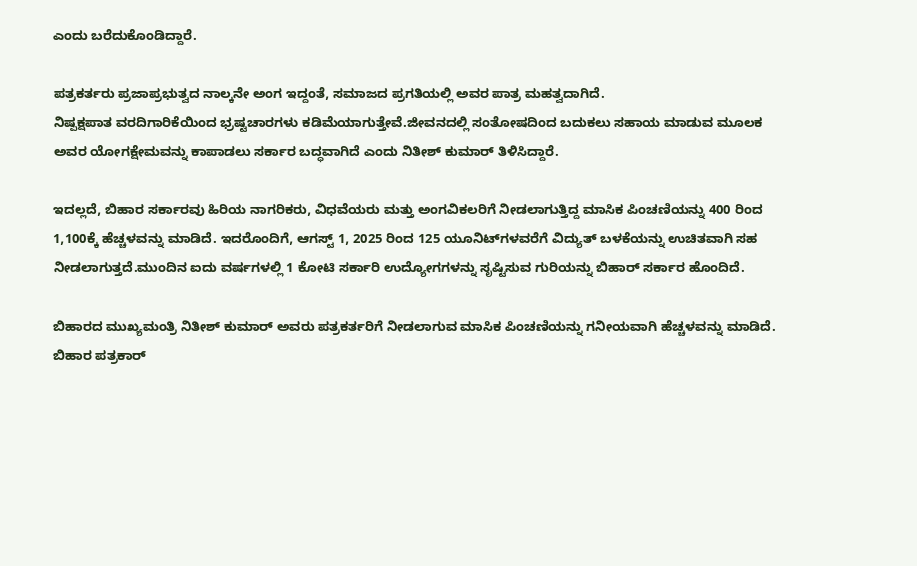ಎಂದು ಬರೆದುಕೊಂಡಿದ್ದಾರೆ.

ಪತ್ರಕರ್ತರು ಪ್ರಜಾಪ್ರಭುತ್ವದ ನಾಲ್ಕನೇ ಅಂಗ ಇದ್ದಂತೆ, ಸಮಾಜದ ಪ್ರಗತಿಯಲ್ಲಿ ಅವರ ಪಾತ್ರ ಮಹತ್ವದಾಗಿದೆ.
ನಿಷ್ಪಕ್ಷಪಾತ ವರದಿಗಾರಿಕೆಯಿಂದ ಭ್ರಷ್ಟಚಾರಗಳು ಕಡಿಮೆಯಾಗುತ್ತೇವೆ.ಜೀವನದಲ್ಲಿ ಸಂತೋಷದಿಂದ ಬದುಕಲು ಸಹಾಯ ಮಾಡುವ ಮೂಲಕ ಅವರ ಯೋಗಕ್ಷೇಮವನ್ನು ಕಾಪಾಡಲು ಸರ್ಕಾರ ಬದ್ಧವಾಗಿದೆ ಎಂದು ನಿತೀಶ್ ಕುಮಾರ್ ತಿಳಿಸಿದ್ದಾರೆ.

ಇದಲ್ಲದೆ, ಬಿಹಾರ ಸರ್ಕಾರವು ಹಿರಿಯ ನಾಗರಿಕರು, ವಿಧವೆಯರು ಮತ್ತು ಅಂಗವಿಕಲರಿಗೆ ನೀಡಲಾಗುತ್ತಿದ್ದ ಮಾಸಿಕ ಪಿಂಚಣಿಯನ್ನು 400 ರಿಂದ 1,100ಕ್ಕೆ ಹೆಚ್ಚಳವನ್ನು ಮಾಡಿದೆ. ಇದರೊಂದಿಗೆ, ಆಗಸ್ಟ್ 1, 2025 ರಿಂದ 125 ಯೂನಿಟ್‌ಗಳವರೆಗೆ ವಿದ್ಯುತ್ ಬಳಕೆಯನ್ನು ಉಚಿತವಾಗಿ ಸಹ ನೀಡಲಾಗುತ್ತದೆ.ಮುಂದಿನ ಐದು ವರ್ಷಗಳಲ್ಲಿ 1 ಕೋಟಿ ಸರ್ಕಾರಿ ಉದ್ಯೋಗಗಳನ್ನು ಸೃಷ್ಟಿಸುವ ಗುರಿಯನ್ನು ಬಿಹಾರ್ ಸರ್ಕಾರ ಹೊಂದಿದೆ.

ಬಿಹಾರದ ಮುಖ್ಯಮಂತ್ರಿ ನಿತೀಶ್ ಕುಮಾರ್ ಅವರು ಪತ್ರಕರ್ತರಿಗೆ ನೀಡಲಾಗುವ ಮಾಸಿಕ ಪಿಂಚಣಿಯನ್ನು ಗನೀಯವಾಗಿ ಹೆಚ್ಚಳವನ್ನು ಮಾಡಿದೆ. ಬಿಹಾರ ಪತ್ರಕಾರ್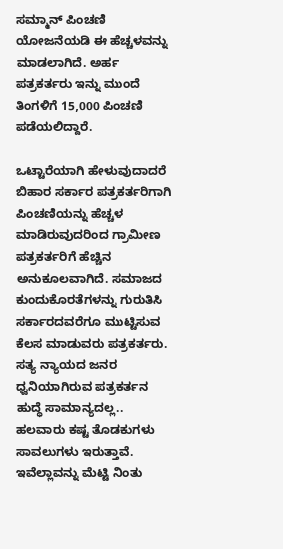ಸಮ್ಮಾನ್ ಪಿಂಚಣಿ ಯೋಜನೆಯಡಿ ಈ ಹೆಚ್ಚಳವನ್ನು ಮಾಡಲಾಗಿದೆ. ಅರ್ಹ ಪತ್ರಕರ್ತರು ಇನ್ನು ಮುಂದೆ ತಿಂಗಳಿಗೆ 15,000 ಪಿಂಚಣಿ ಪಡೆಯಲಿದ್ದಾರೆ.

ಒಟ್ಟಾರೆಯಾಗಿ ಹೇಳುವುದಾದರೆ ಬಿಹಾರ ಸರ್ಕಾರ ಪತ್ರಕರ್ತರಿಗಾಗಿ ಪಿಂಚಣಿಯನ್ನು ಹೆಚ್ಚಳ ಮಾಡಿರುವುದರಿಂದ ಗ್ರಾಮೀಣ ಪತ್ರಕರ್ತರಿಗೆ ಹೆಚ್ಚಿನ ಅನುಕೂಲವಾಗಿದೆ. ಸಮಾಜದ ಕುಂದುಕೊರತೆಗಳನ್ನು ಗುರುತಿಸಿ ಸರ್ಕಾರದವರೆಗೂ ಮುಟ್ಟಿಸುವ ಕೆಲಸ ಮಾಡುವರು ಪತ್ರಕರ್ತರು. ಸತ್ಯ ನ್ಯಾಯದ ಜನರ ಧ್ವನಿಯಾಗಿರುವ ಪತ್ರಕರ್ತನ ಹುದ್ಧೆ ಸಾಮಾನ್ಯದಲ್ಲ.. ಹಲವಾರು ಕಷ್ಟ ತೊಡಕುಗಳು ಸಾವಲುಗಳು ಇರುತ್ತಾವೆ. ಇವೆಲ್ಲಾವನ್ನು ಮೆಟ್ಟಿ ನಿಂತು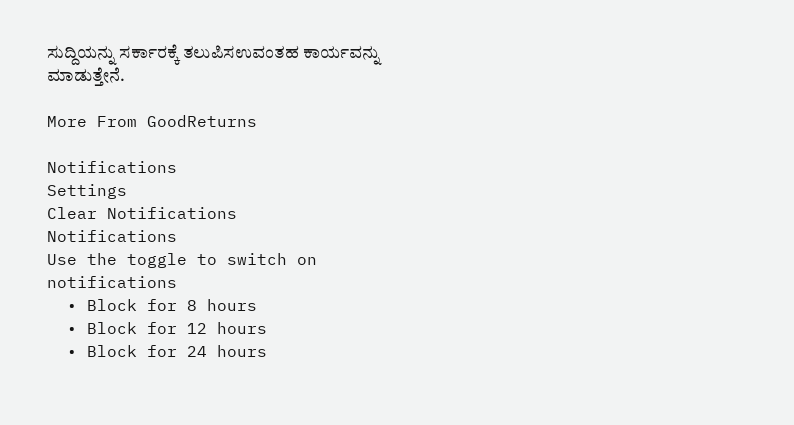ಸುದ್ದಿಯನ್ನು ಸರ್ಕಾರಕ್ಕೆ ತಲುಪಿಸಉವಂತಹ ಕಾರ್ಯವನ್ನು ಮಾಡುತ್ತೇನೆ.

More From GoodReturns

Notifications
Settings
Clear Notifications
Notifications
Use the toggle to switch on notifications
  • Block for 8 hours
  • Block for 12 hours
  • Block for 24 hours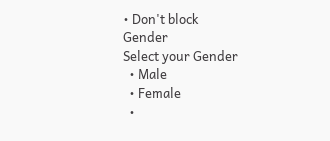• Don't block
Gender
Select your Gender
  • Male
  • Female
  •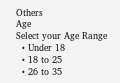Others
Age
Select your Age Range
  • Under 18
  • 18 to 25
  • 26 to 35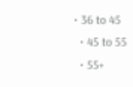• 36 to 45
  • 45 to 55
  • 55+